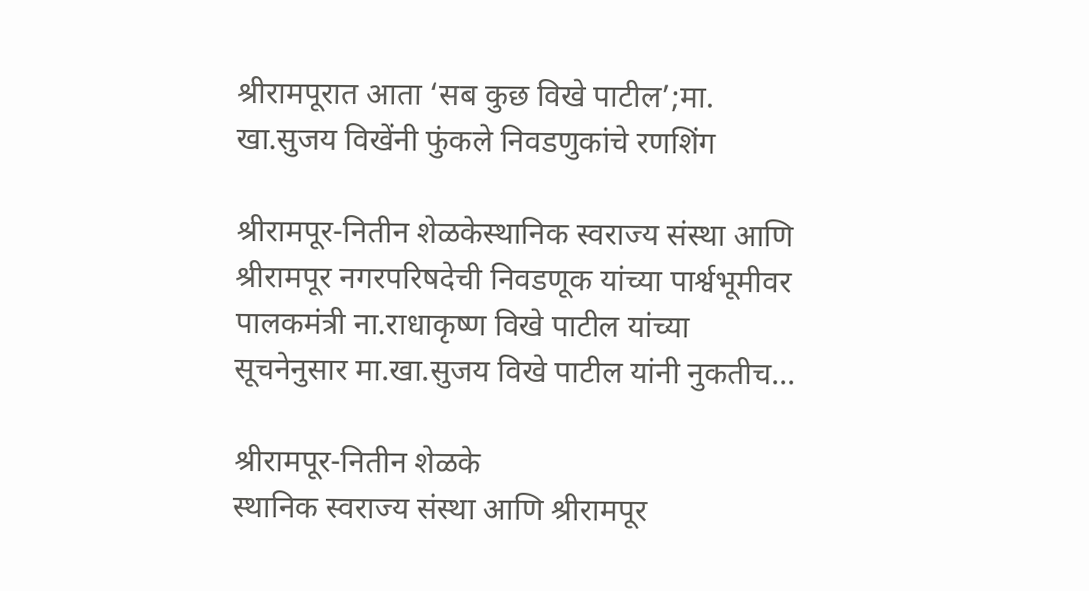श्रीरामपूरात आता ‘सब कुछ विखे पाटील’;मा. खा.सुजय विखेंनी फुंकले निवडणुकांचे रणशिंग

श्रीरामपूर-नितीन शेळकेस्थानिक स्वराज्य संस्था आणि श्रीरामपूर नगरपरिषदेची निवडणूक यांच्या पार्श्वभूमीवर पालकमंत्री ना.राधाकृष्ण विखे पाटील यांच्या सूचनेनुसार मा.खा.सुजय विखे पाटील यांनी नुकतीच...

श्रीरामपूर-नितीन शेळके
स्थानिक स्वराज्य संस्था आणि श्रीरामपूर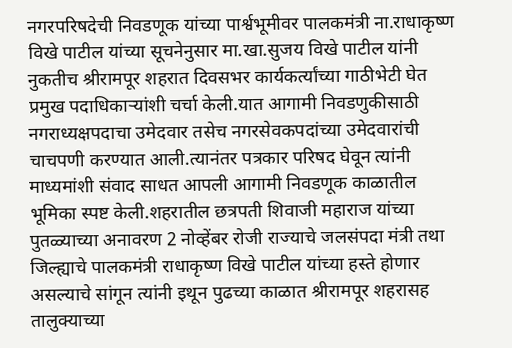नगरपरिषदेची निवडणूक यांच्या पार्श्वभूमीवर पालकमंत्री ना.राधाकृष्ण विखे पाटील यांच्या सूचनेनुसार मा.खा.सुजय विखे पाटील यांनी नुकतीच श्रीरामपूर शहरात दिवसभर कार्यकर्त्यांच्या गाठीभेटी घेत प्रमुख पदाधिकाऱ्यांशी चर्चा केली.यात आगामी निवडणुकीसाठी नगराध्यक्षपदाचा उमेदवार तसेच नगरसेवकपदांच्या उमेदवारांची चाचपणी करण्यात आली.त्यानंतर पत्रकार परिषद घेवून त्यांनी माध्यमांशी संवाद साधत आपली आगामी निवडणूक काळातील भूमिका स्पष्ट केली.शहरातील छत्रपती शिवाजी महाराज यांच्या पुतळ्याच्या अनावरण 2 नोव्हेंबर रोजी राज्याचे जलसंपदा मंत्री तथा जिल्ह्याचे पालकमंत्री राधाकृष्ण विखे पाटील यांच्या हस्ते होणार असल्याचे सांगून त्यांनी इथून पुढच्या काळात श्रीरामपूर शहरासह तालुक्याच्या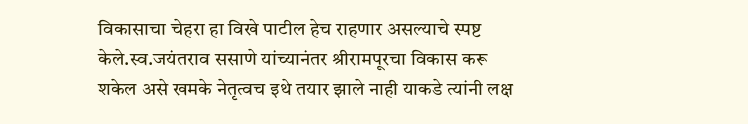विकासाचा चेहरा हा विखे पाटील हेच राहणार असल्याचे स्पष्ट केले.स्व.जयंतराव ससाणे यांच्यानंतर श्रीरामपूरचा विकास करू शकेल असे खमके नेतृत्वच इथे तयार झाले नाही याकडे त्यांनी लक्ष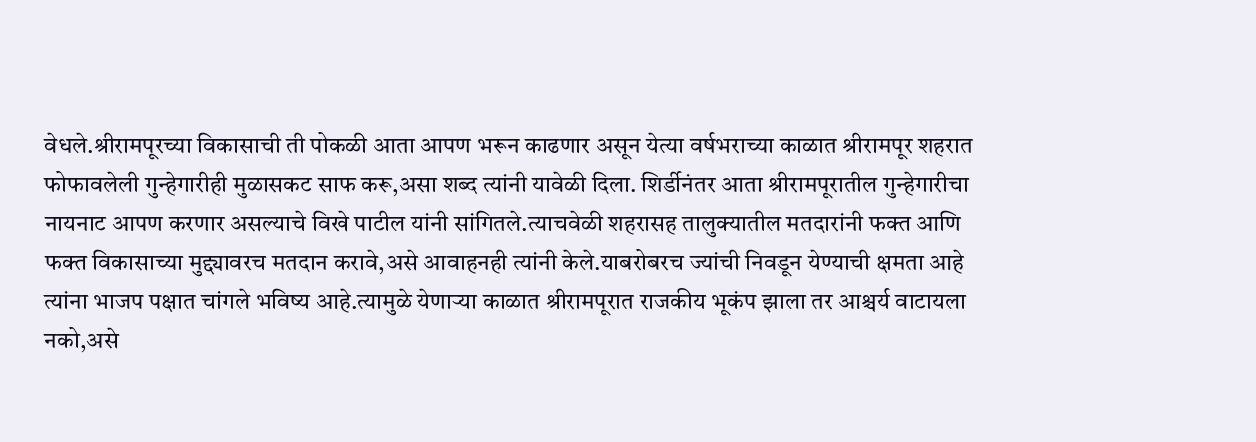वेधले.श्रीरामपूरच्या विकासाची ती पोकळी आता आपण भरून काढणार असून येत्या वर्षभराच्या काळात श्रीरामपूर शहरात फोफावलेली गुन्हेगारीही मुळासकट साफ करू,असा शब्द त्यांनी यावेळी दिला. शिर्डीनंतर आता श्रीरामपूरातील गुन्हेगारीचा नायनाट आपण करणार असल्याचे विखे पाटील यांनी सांगितले.त्याचवेळी शहरासह तालुक्यातील मतदारांनी फक्त आणि फक्त विकासाच्या मुद्द्यावरच मतदान करावे,असे आवाहनही त्यांनी केले.याबरोबरच ज्यांची निवडून येण्याची क्षमता आहे त्यांना भाजप पक्षात चांगले भविष्य आहे.त्यामुळे येणाऱ्या काळात श्रीरामपूरात राजकीय भूकंप झाला तर आश्चर्य वाटायला नको,असे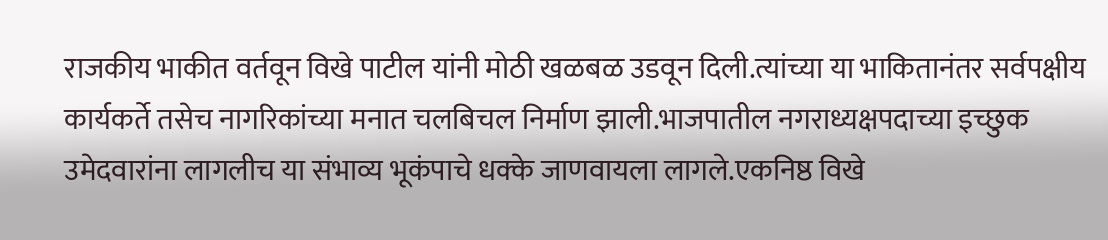राजकीय भाकीत वर्तवून विखे पाटील यांनी मोठी खळबळ उडवून दिली.त्यांच्या या भाकितानंतर सर्वपक्षीय कार्यकर्ते तसेच नागरिकांच्या मनात चलबिचल निर्माण झाली.भाजपातील नगराध्यक्षपदाच्या इच्छुक उमेदवारांना लागलीच या संभाव्य भूकंपाचे धक्के जाणवायला लागले.एकनिष्ठ विखे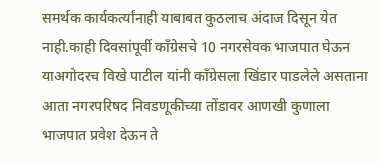समर्थक कार्यकर्त्यांनाही याबाबत कुठलाच अंदाज दिसून येत नाही.काही दिवसांपूर्वी काँग्रेसचे 10 नगरसेवक भाजपात घेऊन याअगोदरच विखे पाटील यांनी काँग्रेसला खिंडार पाडलेले असताना आता नगरपरिषद निवडणूकीच्या तोंडावर आणखी कुणाला भाजपात प्रवेश देऊन ते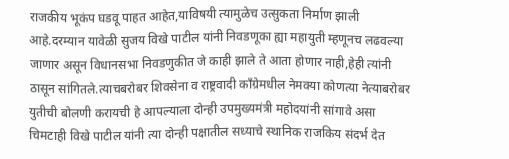राजकीय भूकंप घडवू पाहत आहेत,याविषयी त्यामुळेच उत्सुकता निर्माण झाली आहे.दरम्यान यावेळी सुजय विखे पाटील यांनी निवडणूका ह्या महायुती म्हणूनच लढवल्या जाणार असून विधानसभा निवडणुकीत जे काही झाले ते आता होणार नाही,हेही त्यांनी ठासून सांगितले.त्याचबरोबर शिवसेना व राष्ट्रवादी काँग्रेमधील नेमक्या कोणत्या नेत्याबरोबर युतीची बोलणी करायची हे आपल्याला दोन्ही उपमुख्यमंत्री महोदयांनी सांगावे असा चिमटाही विखे पाटील यांनी त्या दोन्ही पक्षातील सध्याचे स्थानिक राजकिय संदर्भ देत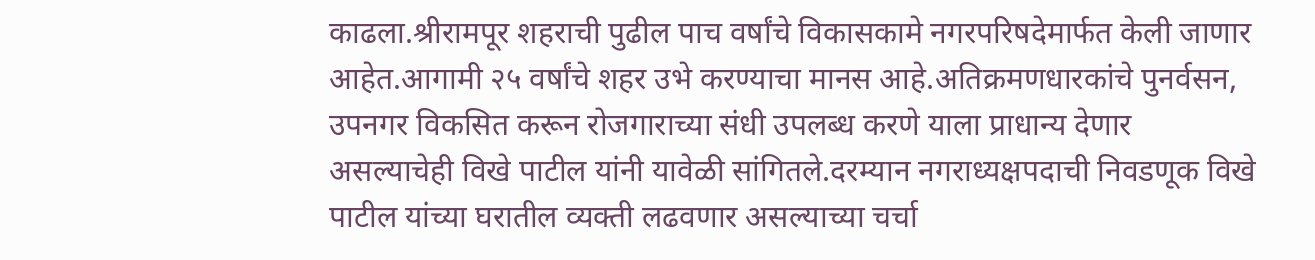काढला.श्रीरामपूर शहराची पुढील पाच वर्षांचे विकासकामे नगरपरिषदेमार्फत केली जाणार आहेत.आगामी २५ वर्षांचे शहर उभे करण्याचा मानस आहे.अतिक्रमणधारकांचे पुनर्वसन, उपनगर विकसित करून रोजगाराच्या संधी उपलब्ध करणे याला प्राधान्य देणार असल्याचेही विखे पाटील यांनी यावेळी सांगितले.दरम्यान नगराध्यक्षपदाची निवडणूक विखे पाटील यांच्या घरातील व्यक्ती लढवणार असल्याच्या चर्चा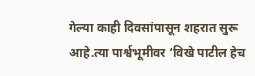गेल्या काही दिवसांपासून शहरात सुरू आहे.त्या पार्श्वभूमीवर ‘विखे पाटील हेच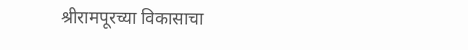श्रीरामपूरच्या विकासाचा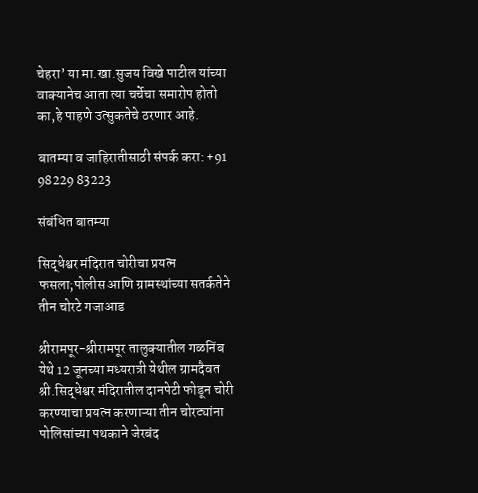चेहरा’ या मा.खा.सुजय विखे पाटील यांच्या वाक्यानेच आता त्या चर्चेचा समारोप होतो का,हे पाहणे उत्सुकतेचे ठरणार आहे.

बातम्या व जाहिरातीसाठी संपर्क करा: +91 98229 83223

संबंधित बातम्या

सिद्धेश्वर मंदिरात चोरीचा प्रयत्न फसला;पोलीस आणि ग्रामस्थांच्या सतर्कतेने तीन चोरटे गजाआड

श्रीरामपूर-श्रीरामपूर तालुक्यातील गळनिंब येथे 12 जूनच्या मध्यरात्री येथील ग्रामदैवत श्री.सिद्धेश्वर मंदिरातील दानपेटी फोडून चोरी करण्याचा प्रयत्न करणाऱ्या तीन चोरट्यांना पोलिसांच्या पथकाने जेरबंद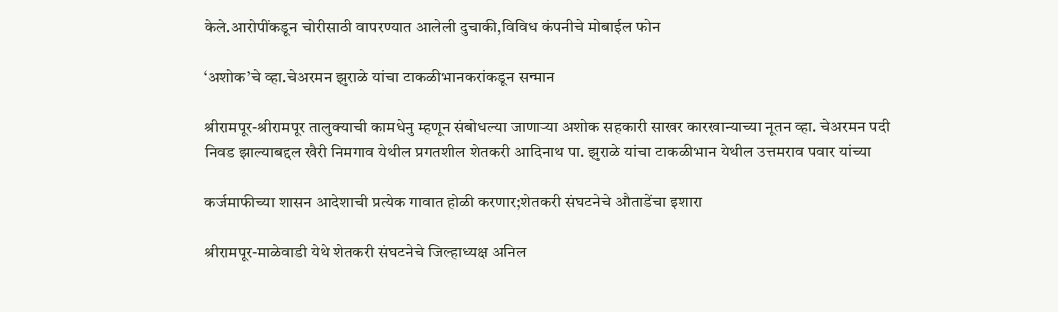केले.आरोपींकडून चोरीसाठी वापरण्यात आलेली दुचाकी,विविध कंपनीचे मोबाईल फोन

‘अशोक’चे व्हा.चेअरमन झुराळे यांचा टाकळीभानकरांकडून सन्मान

श्रीरामपूर-श्रीरामपूर तालुक्याची कामधेनु म्हणून संबोधल्या जाणाऱ्या अशोक सहकारी साखर कारखान्याच्या नूतन व्हा. चेअरमन पदी निवड झाल्याबद्दल खैरी निमगाव येथील प्रगतशील शेतकरी आदिनाथ पा. झुराळे यांचा टाकळीभान येथील उत्तमराव पवार यांच्या

कर्जमाफीच्या शासन आदेशाची प्रत्येक गावात होळी करणार;शेतकरी संघटनेचे औताडेंचा इशारा

श्रीरामपूर-माळेवाडी येथे शेतकरी संघटनेचे जिल्हाध्यक्ष अनिल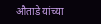औताडे यांच्या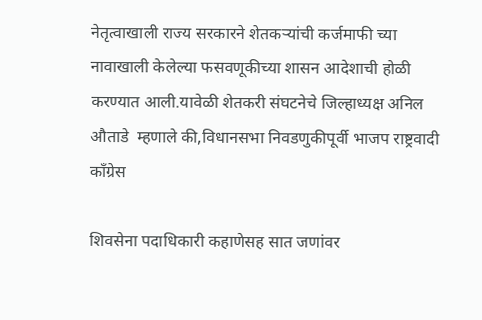नेतृत्वाखाली राज्य सरकारने शेतकऱ्यांची कर्जमाफी च्या नावाखाली केलेल्या फसवणूकीच्या शासन आदेशाची होळी करण्यात आली.यावेळी शेतकरी संघटनेचे जिल्हाध्यक्ष अनिल औताडे  म्हणाले की,विधानसभा निवडणुकीपूर्वी भाजप राष्ट्रवादी काँग्रेस

शिवसेना पदाधिकारी कहाणेसह सात जणांवर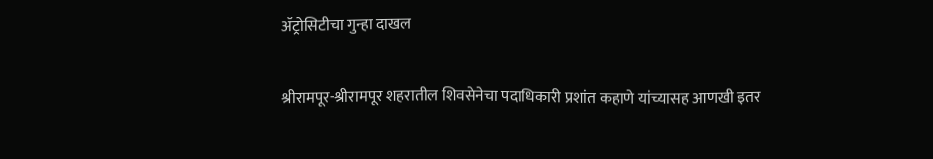ॲट्रोसिटीचा गुन्हा दाखल

श्रीरामपूर-श्रीरामपूर शहरातील शिवसेनेचा पदाधिकारी प्रशांत कहाणे यांच्यासह आणखी इतर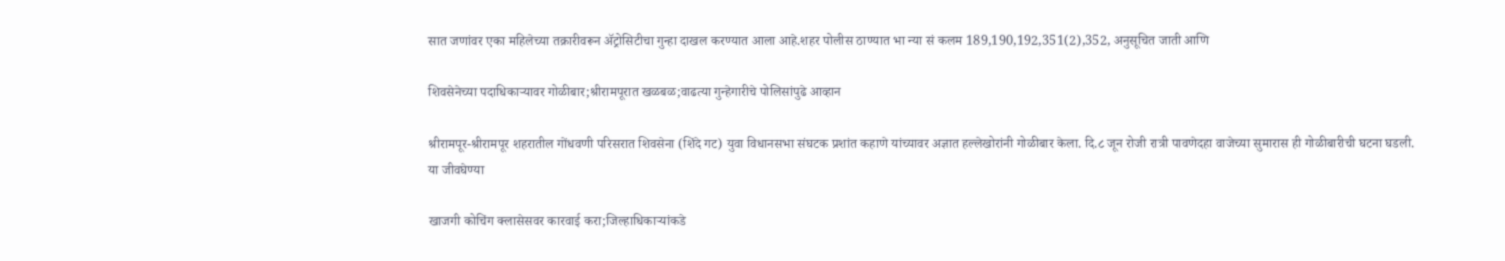सात जणांवर एका महिलेच्या तक्रारीवरून ॲट्रोसिटीचा गुन्हा दाखल करण्यात आला आहे.शहर पोलीस ठाण्यात भा न्या सं कलम 189,190,192,351(2),352, अनुसूचित जाती आणि

शिवसेनेच्या पदाधिकाऱ्यावर गोळीबार;श्रीरामपूरात खळबळ;वाढत्या गुन्हेगारीचे पोलिसांपुढे आव्हान

श्रीरामपूर-श्रीरामपूर शहरातील गोंधवणी परिसरात शिवसेना (शिंदे गट) युवा विधानसभा संघटक प्रशांत कहाणे यांच्यावर अज्ञात हल्लेखोरांनी गोळीबार केला. दि.८ जून रोजी रात्री पावणेदहा वाजेच्या सुमारास ही गोळीबारीची घटना घडली. या जीवघेण्या

खाजगी कोचिंग क्लासेसवर कारवाई करा;जिल्हाधिकाऱ्यांकडे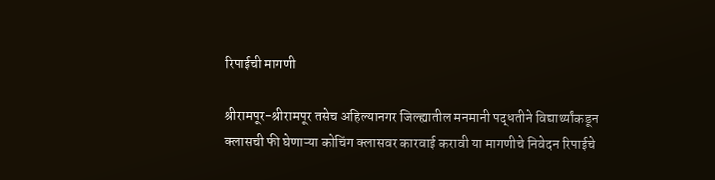रिपाईची मागणी

श्रीरामपूर-श्रीरामपूर तसेच अहिल्यानगर जिल्ह्यातील मनमानी पद्धतीने विद्यार्थ्यांकडून क्लासची फी घेणाऱ्या कोचिंग क्लासवर कारवाई करावी या मागणीचे निवेदन रिपाईचे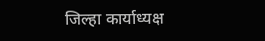जिल्हा कार्याध्यक्ष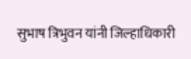सुभाष त्रिभुवन यांनी जिल्हाधिकारी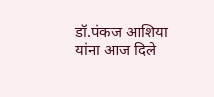डॉ.पंकज आशिया यांना आज दिले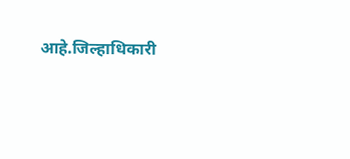आहे.जिल्हाधिकारी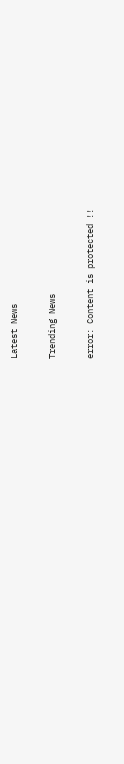Latest News

Trending News

error: Content is protected !!